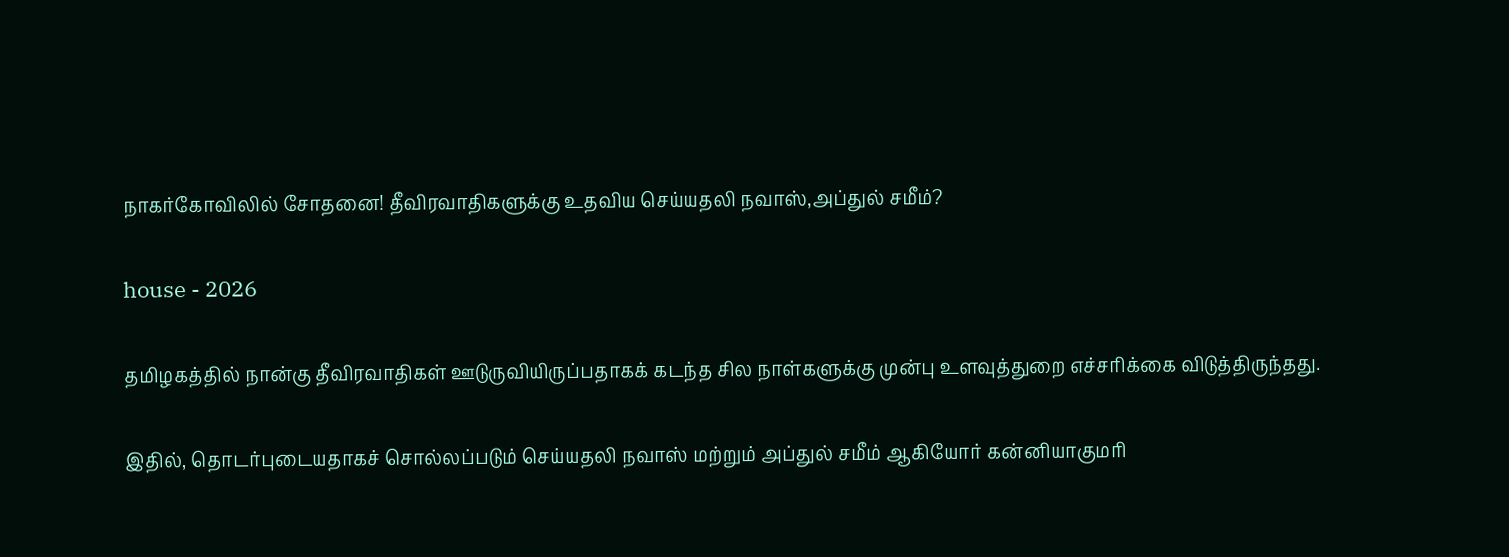நாகர்கோவிலில் சோதனை! தீவிரவாதிகளுக்கு உதவிய செய்யதலி நவாஸ்,அப்துல் சமீம்?

house - 2026

தமிழகத்தில் நான்கு தீவிரவாதிகள் ஊடுருவியிருப்பதாகக் கடந்த சில நாள்களுக்கு முன்பு உளவுத்துறை எச்சரிக்கை விடுத்திருந்தது.

இதில், தொடர்புடையதாகச் சொல்லப்படும் செய்யதலி நவாஸ் மற்றும் அப்துல் சமீம் ஆகியோர் கன்னியாகுமரி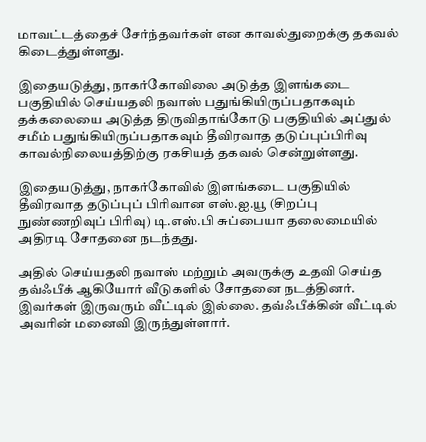மாவட்டத்தைச் சேர்ந்தவர்கள் என காவல்துறைக்கு தகவல் கிடைத்துள்ளது.

இதையடுத்து, நாகர்கோவிலை அடுத்த இளங்கடை பகுதியில் செய்யதலி நவாஸ் பதுங்கியிருப்பதாகவும் தக்கலையை அடுத்த திருவிதாங்கோடு பகுதியில் அப்துல் சமீம் பதுங்கியிருப்பதாகவும் தீவிரவாத தடுப்புப்பிரிவு காவல்நிலையத்திற்கு ரகசியத் தகவல் சென்றுள்ளது.

இதையடுத்து, நாகர்கோவில் இளங்கடை பகுதியில் தீவிரவாத தடுப்புப் பிரிவான எஸ்.ஐ.யூ (சிறப்பு நுண்ணறிவுப் பிரிவு) டி.எஸ்.பி சுப்பையா தலைமையில் அதிரடி சோதனை நடந்தது.

அதில் செய்யதலி நவாஸ் மற்றும் அவருக்கு உதவி செய்த தவ்ஃபீக் ஆகியோர் வீடுகளில் சோதனை நடத்தினர். இவர்கள் இருவரும் வீட்டில் இல்லை. தவ்ஃபீக்கின் வீட்டில் அவரின் மனைவி இருந்துள்ளார்.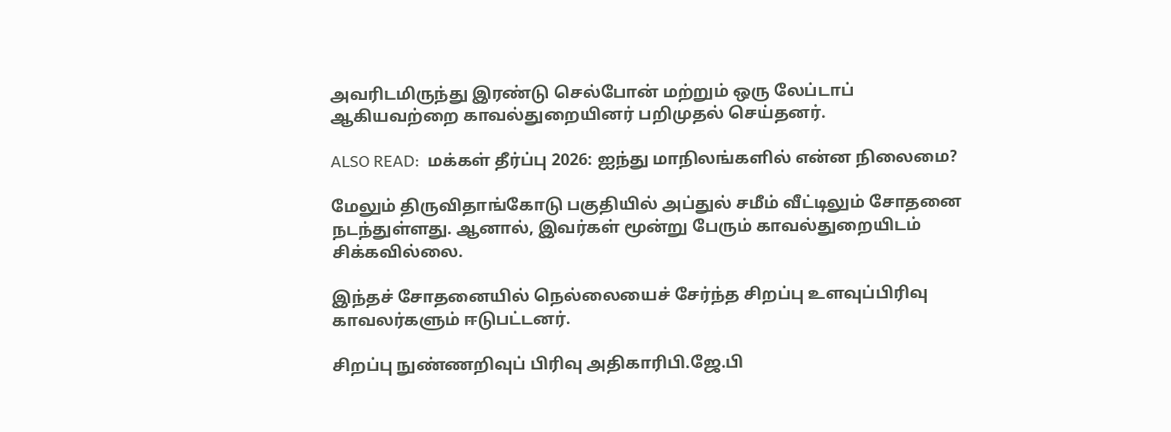அவரிடமிருந்து இரண்டு செல்போன் மற்றும் ஒரு லேப்டாப் ஆகியவற்றை காவல்துறையினர் பறிமுதல் செய்தனர்.

ALSO READ:  மக்கள் தீர்ப்பு 2026: ஐந்து மாநிலங்களில் என்ன நிலைமை?

மேலும் திருவிதாங்கோடு பகுதியில் அப்துல் சமீம் வீட்டிலும் சோதனை நடந்துள்ளது. ஆனால், இவர்கள் மூன்று பேரும் காவல்துறையிடம் சிக்கவில்லை.

இந்தச் சோதனையில் நெல்லையைச் சேர்ந்த சிறப்பு உளவுப்பிரிவு காவலர்களும் ஈடுபட்டனர்.

சிறப்பு நுண்ணறிவுப் பிரிவு அதிகாரிபி.ஜே.பி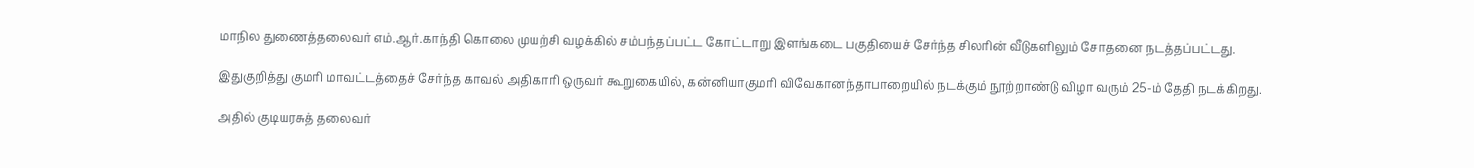மாநில துணைத்தலைவர் எம்.ஆர்.காந்தி கொலை முயற்சி வழக்கில் சம்பந்தப்பட்ட கோட்டாறு இளங்கடை பகுதியைச் சேர்ந்த சிலரின் வீடுகளிலும் சோதனை நடத்தப்பட்டது.

இதுகுறித்து குமரி மாவட்டத்தைச் சேர்ந்த காவல் அதிகாரி ஒருவர் கூறுகையில், கன்னியாகுமரி விவேகானந்தாபாறையில் நடக்கும் நூற்றாண்டு விழா வரும் 25-ம் தேதி நடக்கிறது.

அதில் குடியரசுத் தலைவர்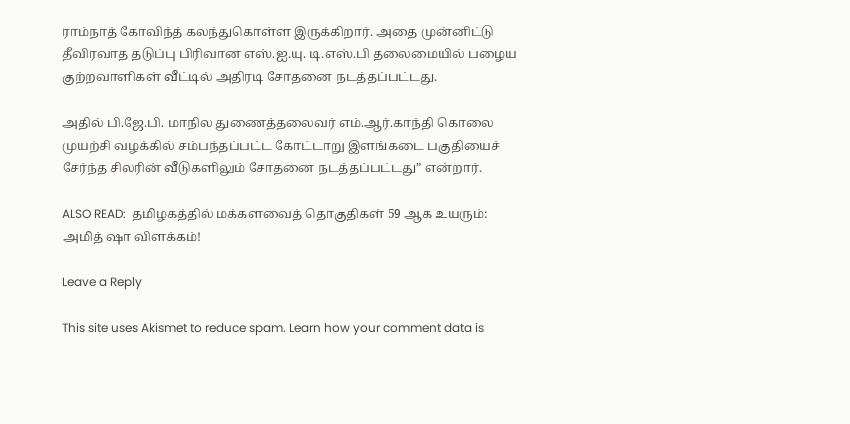ராம்நாத் கோவிந்த் கலந்துகொள்ள இருக்கிறார். அதை முன்னிட்டு தீவிரவாத தடுப்பு பிரிவான எஸ்.ஐ.யு. டி.எஸ்.பி தலைமையில் பழைய குற்றவாளிகள் வீட்டில் அதிரடி சோதனை நடத்தப்பட்டது.

அதில் பி.ஜே.பி. மாநில துணைத்தலைவர் எம்.ஆர்.காந்தி கொலை முயற்சி வழக்கில் சம்பந்தப்பட்ட கோட்டாறு இளங்கடை பகுதியைச் சேர்ந்த சிலரின் வீடுகளிலும் சோதனை நடத்தப்பட்டது” என்றார்.

ALSO READ:  தமிழகத்தில் மக்களவைத் தொகுதிகள் 59 ஆக உயரும்: அமித் ஷா விளக்கம்!

Leave a Reply

This site uses Akismet to reduce spam. Learn how your comment data is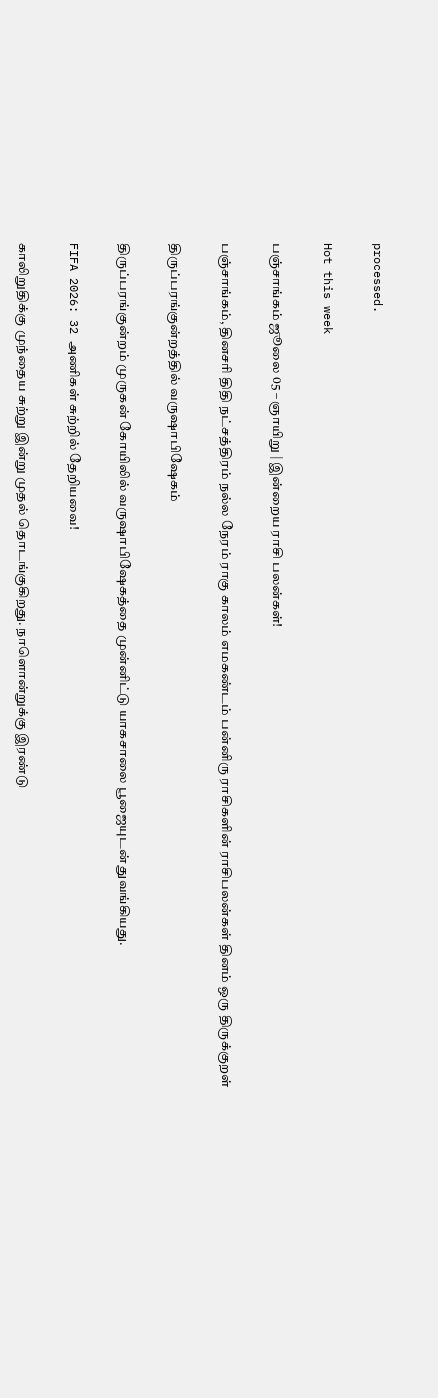processed.

Hot this week

பஞ்சாங்கம் ஜூலை 05 – ஞாயிறு | இன்றைய ராசி பலன்கள்!

பஞ்சாங்கம், தினசரி திதி நட்சத்திரம் நல்ல நேரம் ராகு காலம் எமகண்டம் பன்னிரு ராசிகளின் ராசிபலன்கள் தினம் ஒரு திருக்குறள்

திருப்பரங்குன்றத்தில் வருஷாபிஷேகம்

திருப்பரங்குன்றம் முருகன் கோயிலில் வருஷாபிஷேகத்தை முன்னிட்டு யாகசாலை பூஜையுடன் துவங்கியது.

FIFA 2026: 32 அணிகள் சுற்றில் தேறியவை!

காலிறுதிக்கு முந்தைய சுற்று இன்று முதல் தொடங்குகிறது. நாளொன்றுக்கு இரண்டு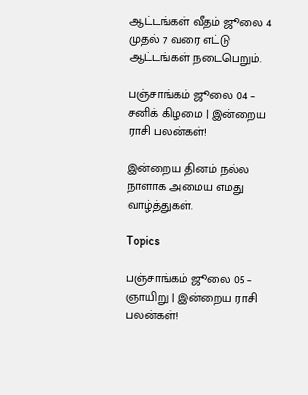ஆட்டங்கள் வீதம் ஜூலை 4 முதல் 7 வரை எட்டு ஆட்டங்கள் நடைபெறும்.

பஞ்சாங்கம் ஜூலை 04 – சனிக் கிழமை | இன்றைய ராசி பலன்கள்!

இன்றைய தினம் நல்ல நாளாக அமைய எமது வாழ்த்துகள்.

Topics

பஞ்சாங்கம் ஜூலை 05 – ஞாயிறு | இன்றைய ராசி பலன்கள்!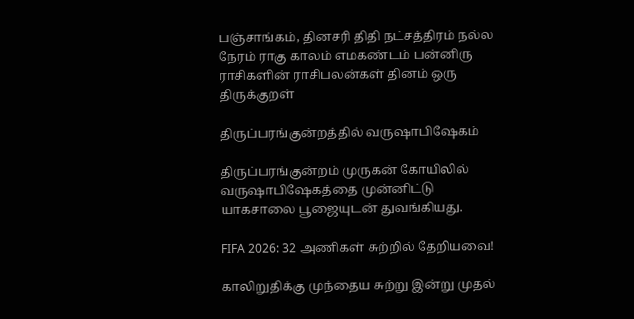பஞ்சாங்கம், தினசரி திதி நட்சத்திரம் நல்ல நேரம் ராகு காலம் எமகண்டம் பன்னிரு ராசிகளின் ராசிபலன்கள் தினம் ஒரு திருக்குறள்

திருப்பரங்குன்றத்தில் வருஷாபிஷேகம்

திருப்பரங்குன்றம் முருகன் கோயிலில் வருஷாபிஷேகத்தை முன்னிட்டு யாகசாலை பூஜையுடன் துவங்கியது.

FIFA 2026: 32 அணிகள் சுற்றில் தேறியவை!

காலிறுதிக்கு முந்தைய சுற்று இன்று முதல்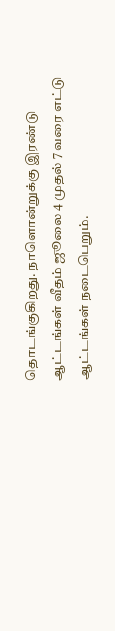தொடங்குகிறது. நாளொன்றுக்கு இரண்டு ஆட்டங்கள் வீதம் ஜூலை 4 முதல் 7 வரை எட்டு ஆட்டங்கள் நடைபெறும்.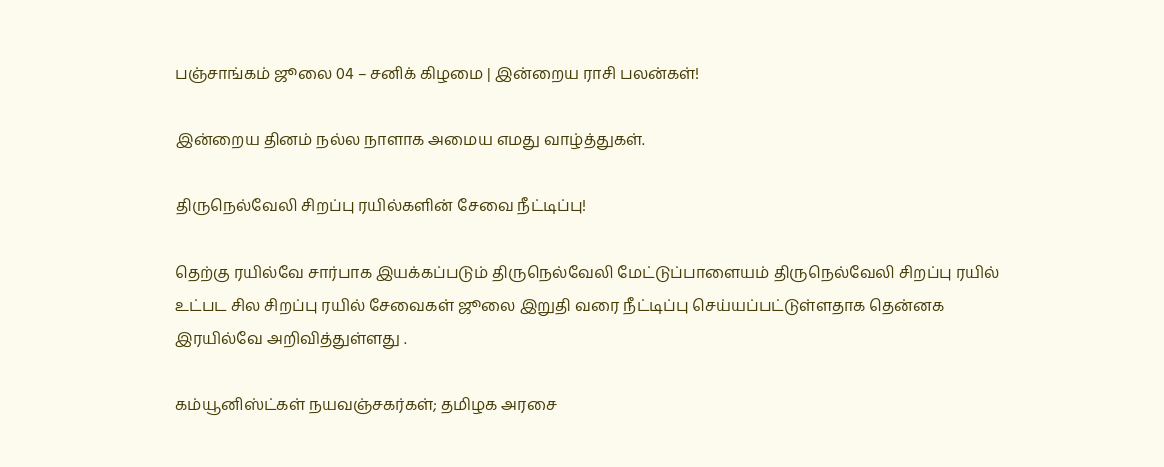பஞ்சாங்கம் ஜூலை 04 – சனிக் கிழமை | இன்றைய ராசி பலன்கள்!

இன்றைய தினம் நல்ல நாளாக அமைய எமது வாழ்த்துகள்.

திருநெல்வேலி சிறப்பு ரயில்களின் சேவை நீட்டிப்பு!

தெற்கு ரயில்வே சார்பாக இயக்கப்படும் திருநெல்வேலி மேட்டுப்பாளையம் திருநெல்வேலி சிறப்பு ரயில் உட்பட சில சிறப்பு ரயில் சேவைகள் ஜூலை இறுதி வரை நீட்டிப்பு செய்யப்பட்டுள்ளதாக தென்னக இரயில்வே அறிவித்துள்ளது .

கம்யூனிஸ்ட்கள் நயவஞ்சகர்கள்; தமிழக அரசை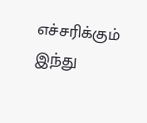எச்சரிக்கும் இந்து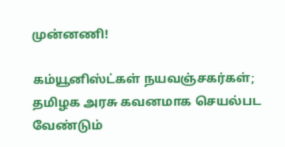முன்னணி!

கம்யூனிஸ்ட்கள் நயவஞ்சகர்கள்; தமிழக அரசு கவனமாக செயல்பட வேண்டும்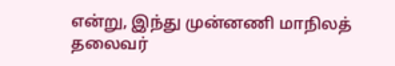என்று, இந்து முன்னணி மாநிலத் தலைவர்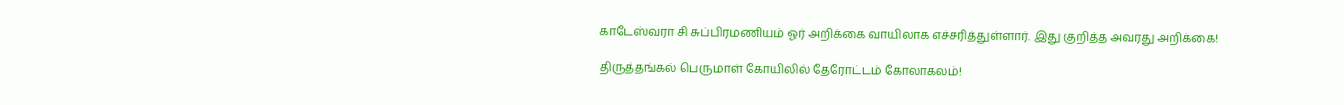காடேஸ்வரா சி சுப்பிரமணியம் ஓர் அறிக்கை வாயிலாக எச்சரித்துள்ளார். இது குறித்த அவரது அறிக்கை!

திருத்தங்கல் பெருமாள் கோயிலில் தேரோட்டம் கோலாகலம்!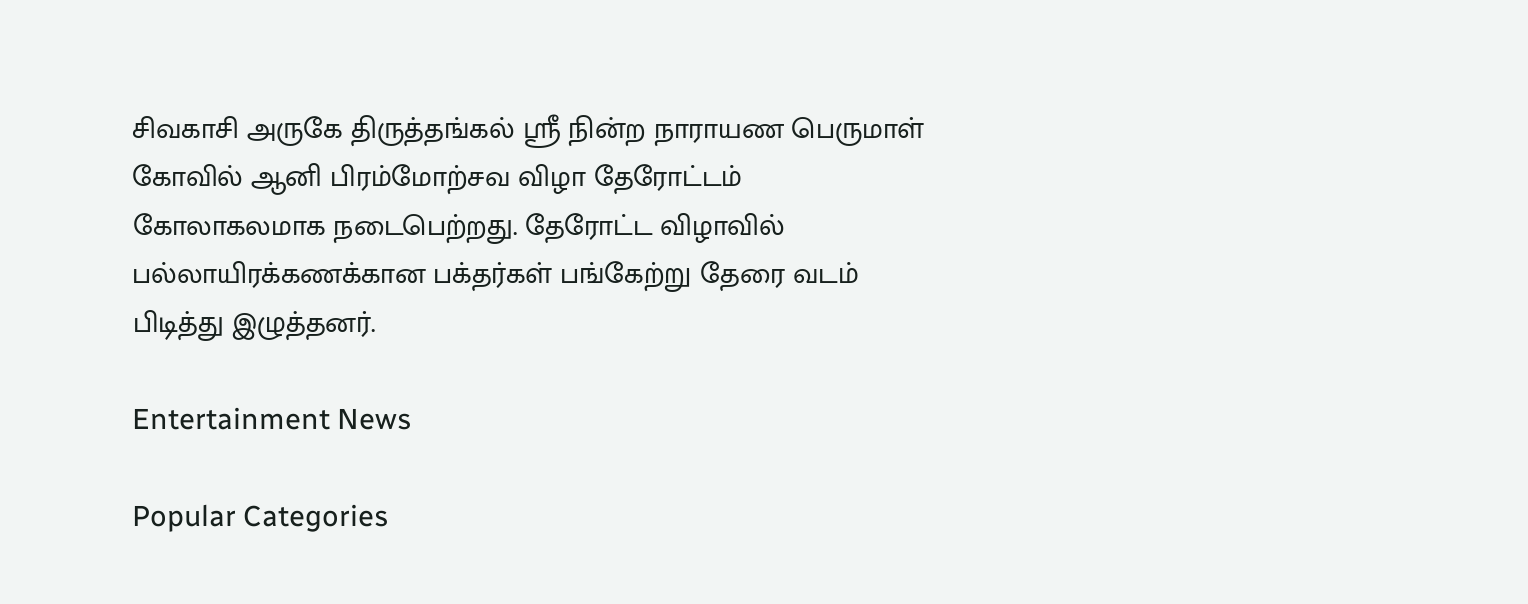சிவகாசி அருகே திருத்தங்கல் ஸ்ரீ நின்ற நாராயண பெருமாள் கோவில் ஆனி பிரம்மோற்சவ விழா தேரோட்டம் கோலாகலமாக நடைபெற்றது. தேரோட்ட விழாவில் பல்லாயிரக்கணக்கான பக்தர்கள் பங்கேற்று தேரை வடம் பிடித்து இழுத்தனர்.

Entertainment News

Popular Categories